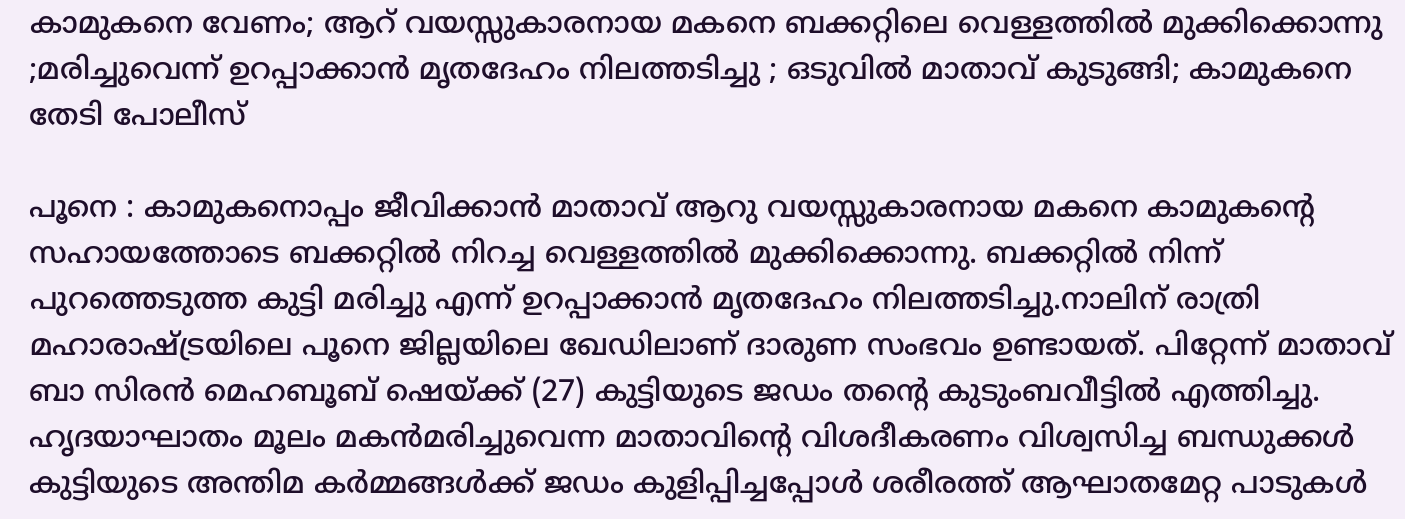കാമുകനെ വേണം; ആറ് വയസ്സുകാരനായ മകനെ ബക്കറ്റിലെ വെള്ളത്തിൽ മുക്കിക്കൊന്നു ;മരിച്ചുവെന്ന് ഉറപ്പാക്കാൻ മൃതദേഹം നിലത്തടിച്ചു ; ഒടുവിൽ മാതാവ് കുടുങ്ങി; കാമുകനെ തേടി പോലീസ്

പൂനെ : കാമുകനൊപ്പം ജീവിക്കാൻ മാതാവ് ആറു വയസ്സുകാരനായ മകനെ കാമുകന്റെ സഹായത്തോടെ ബക്കറ്റിൽ നിറച്ച വെള്ളത്തിൽ മുക്കിക്കൊന്നു. ബക്കറ്റിൽ നിന്ന് പുറത്തെടുത്ത കുട്ടി മരിച്ചു എന്ന് ഉറപ്പാക്കാൻ മൃതദേഹം നിലത്തടിച്ചു.നാലിന് രാത്രി മഹാരാഷ്ട്രയിലെ പൂനെ ജില്ലയിലെ ഖേഡിലാണ് ദാരുണ സംഭവം ഉണ്ടായത്. പിറ്റേന്ന് മാതാവ് ബാ സിരൻ മെഹബൂബ് ഷെയ്ക്ക് (27) കുട്ടിയുടെ ജഡം തന്റെ കുടുംബവീട്ടിൽ എത്തിച്ചു. ഹൃദയാഘാതം മൂലം മകൻമരിച്ചുവെന്ന മാതാവിന്റെ വിശദീകരണം വിശ്വസിച്ച ബന്ധുക്കൾ കുട്ടിയുടെ അന്തിമ കർമ്മങ്ങൾക്ക് ജഡം കുളിപ്പിച്ചപ്പോൾ ശരീരത്ത് ആഘാതമേറ്റ പാടുകൾ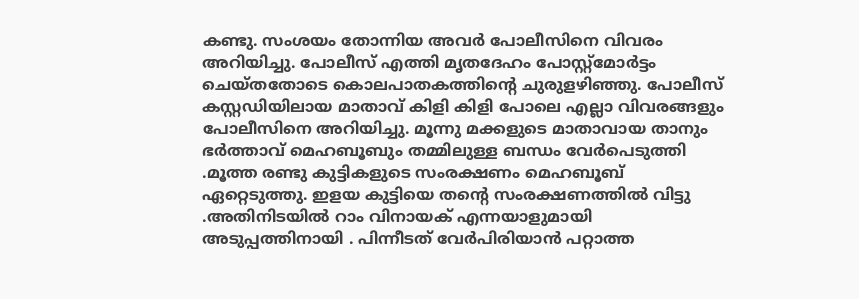കണ്ടു. സംശയം തോന്നിയ അവർ പോലീസിനെ വിവരം അറിയിച്ചു. പോലീസ് എത്തി മൃതദേഹം പോസ്റ്റ്മോർട്ടം ചെയ്തതോടെ കൊലപാതകത്തിന്റെ ചുരുളഴിഞ്ഞു. പോലീസ് കസ്റ്റഡിയിലായ മാതാവ് കിളി കിളി പോലെ എല്ലാ വിവരങ്ങളും പോലീസിനെ അറിയിച്ചു. മൂന്നു മക്കളുടെ മാതാവായ താനും ഭർത്താവ് മെഹബൂബും തമ്മിലുള്ള ബന്ധം വേർപെടുത്തി .മൂത്ത രണ്ടു കുട്ടികളുടെ സംരക്ഷണം മെഹബൂബ് ഏറ്റെടുത്തു. ഇളയ കുട്ടിയെ തന്റെ സംരക്ഷണത്തിൽ വിട്ടു .അതിനിടയിൽ റാം വിനായക് എന്നയാളുമായി അടുപ്പത്തിനായി . പിന്നീടത് വേർപിരിയാൻ പറ്റാത്ത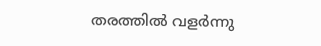തരത്തിൽ വളർന്നു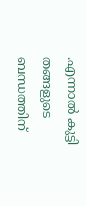.എന്നാൽ കുട്ടി തങ്ങളുടെ ബന്ധത്തിന്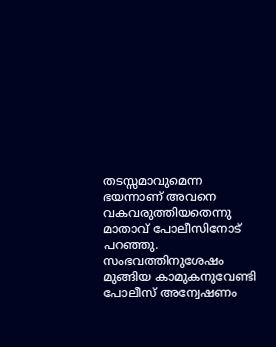തടസ്സമാവുമെന്ന ഭയന്നാണ് അവനെ വകവരുത്തിയതെന്നു മാതാവ് പോലീസിനോട് പറഞ്ഞു. സംഭവത്തിനുശേഷം മുങ്ങിയ കാമുകനുവേണ്ടി പോലീസ് അന്വേഷണം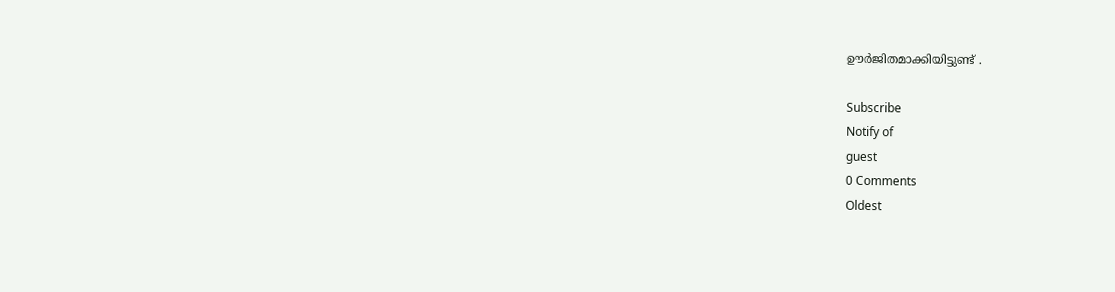ഊർജിതമാക്കിയിട്ടുണ്ട് .

Subscribe
Notify of
guest
0 Comments
Oldest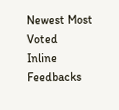Newest Most Voted
Inline Feedbacks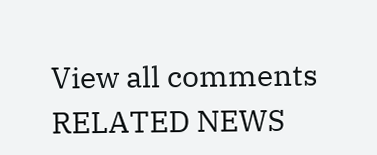View all comments
RELATED NEWS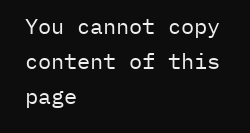You cannot copy content of this page